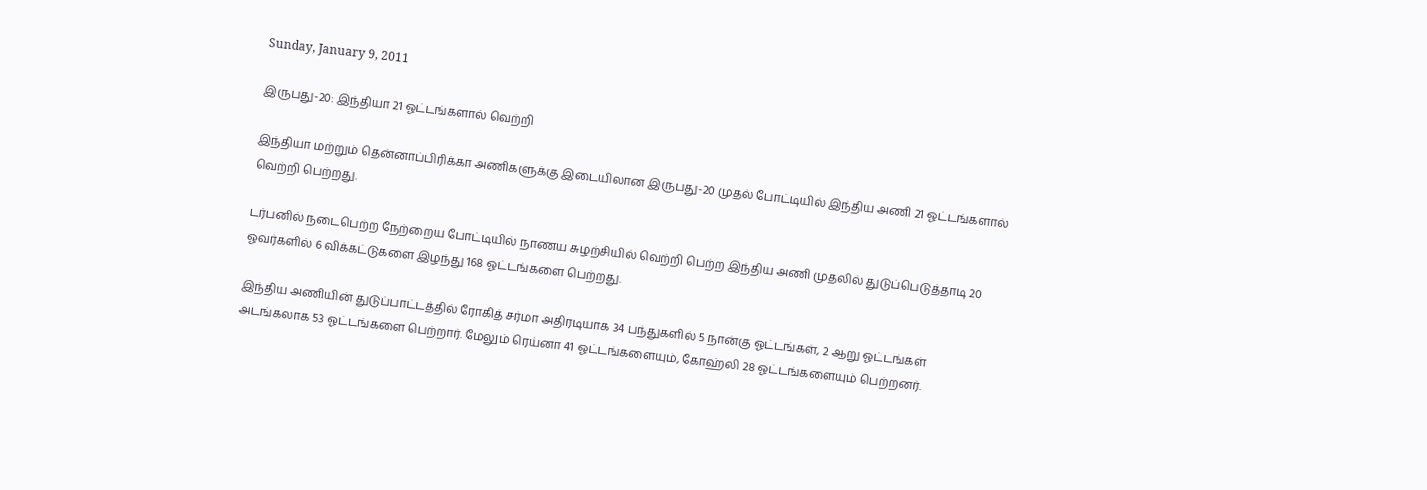Sunday, January 9, 2011

இருபது-20: இந்தியா 21 ஓட்டங்களால் வெற்றி

இந்தியா மற்றும் தென்னாப்பிரிக்கா அணிகளுக்கு இடையிலான இருபது-20 முதல் போட்டியில் இந்திய அணி 21 ஓட்டங்களால் வெற்றி பெற்றது.

டர்பனில் நடைபெற்ற நேற்றைய போட்டியில் நாணய சுழற்சியில் வெற்றி பெற்ற இந்திய அணி முதலில் துடுப்பெடுத்தாடி 20 ஓவர்களில் 6 விக்கட்டுகளை இழந்து 168 ஓட்டங்களை பெற்றது.

இந்திய அணியின் துடுப்பாட்டத்தில் ரோகித் சர்மா அதிரடியாக 34 பந்துகளில் 5 நான்கு ஓட்டங்கள், 2 ஆறு ஓட்டங்கள் அடங்கலாக 53 ஓட்டங்களை பெற்றார். மேலும் ரெய்னா 41 ஓட்டங்களையும், கோஹ்லி 28 ஓட்டங்களையும் பெற்றனர்.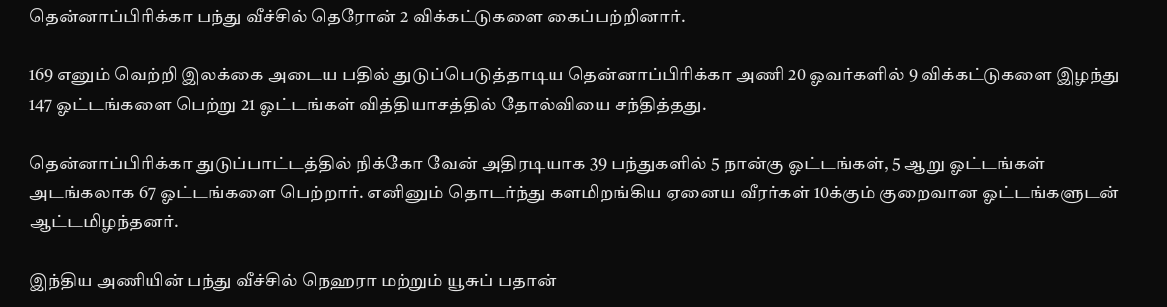தென்னாப்பிரிக்கா பந்து வீச்சில் தெரோன் 2 விக்கட்டுகளை கைப்பற்றினார்.

169 எனும் வெற்றி இலக்கை அடைய பதில் துடுப்பெடுத்தாடிய தென்னாப்பிரிக்கா அணி 20 ஓவர்களில் 9 விக்கட்டுகளை இழந்து 147 ஓட்டங்களை பெற்று 21 ஓட்டங்கள் வித்தியாசத்தில் தோல்வியை சந்தித்தது.

தென்னாப்பிரிக்கா துடுப்பாட்டத்தில் நிக்கோ வேன் அதிரடியாக 39 பந்துகளில் 5 நான்கு ஓட்டங்கள், 5 ஆறு ஓட்டங்கள் அடங்கலாக 67 ஓட்டங்களை பெற்றார். எனினும் தொடர்ந்து களமிறங்கிய ஏனைய வீரர்கள் 10க்கும் குறைவான ஓட்டங்களுடன் ஆட்டமிழந்தனர்.

இந்திய அணியின் பந்து வீச்சில் நெஹரா மற்றும் யூசுப் பதான்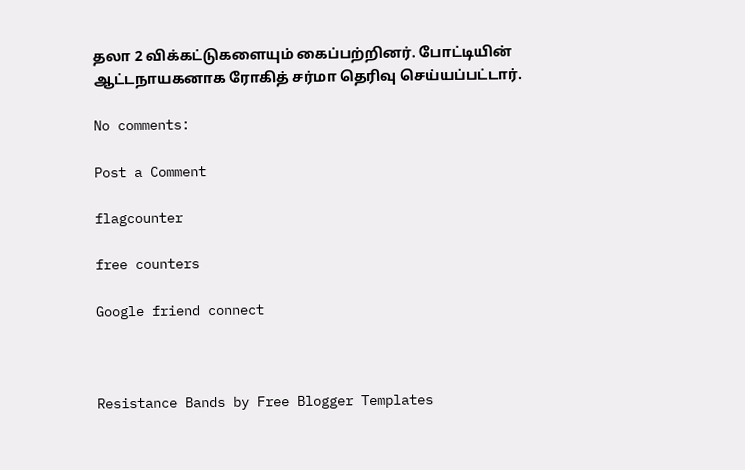தலா 2 விக்கட்டுகளையும் கைப்பற்றினர். போட்டியின் ஆட்டநாயகனாக ரோகித் சர்மா தெரிவு செய்யப்பட்டார்.

No comments:

Post a Comment

flagcounter

free counters

Google friend connect



Resistance Bands by Free Blogger Templates